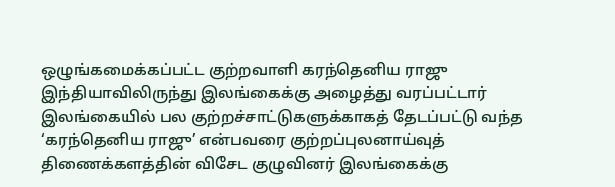ஒழுங்கமைக்கப்பட்ட குற்றவாளி கரந்தெனிய ராஜு இந்தியாவிலிருந்து இலங்கைக்கு அழைத்து வரப்பட்டார்
இலங்கையில் பல குற்றச்சாட்டுகளுக்காகத் தேடப்பட்டு வந்த ‘கரந்தெனிய ராஜு’ என்பவரை குற்றப்புலனாய்வுத் திணைக்களத்தின் விசேட குழுவினர் இலங்கைக்கு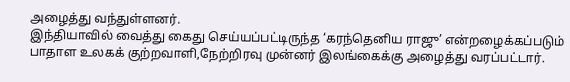அழைத்து வந்துள்ளனர்.
இந்தியாவில் வைத்து கைது செய்யப்பட்டிருந்த ‘கரந்தெனிய ராஜு’ என்றழைக்கப்படும் பாதாள உலகக் குற்றவாளி,நேற்றிரவு முன்னர் இலங்கைக்கு அழைத்து வரப்பட்டார்.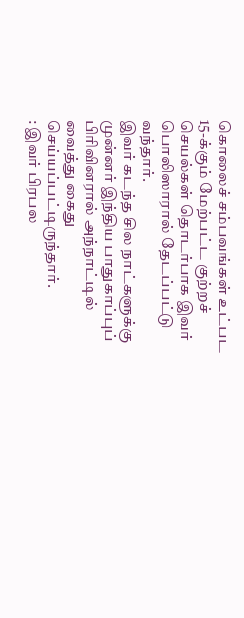கொலைச் சம்பவங்கள் உட்பட 15-க்கும் மேற்பட்ட குற்றச் செயல்கள் தொடர்பாக இவர் பொலிஸாரால் தேடப்பட்டு வந்தார்.
இவர் கடந்த சில நாட்களுக்கு முன்னர் இந்திய பாதுகாப்புப் பிரிவினரால் அந்நாட்டில் வைத்து கைது செய்யப்பட்டிருந்தார்.
: இவர் பிரபல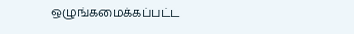ஒழுங்கமைக்கப்பட்ட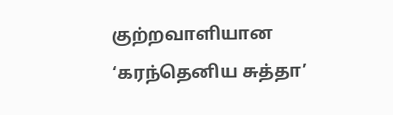குற்றவாளியான ‘கரந்தெனிய சுத்தா’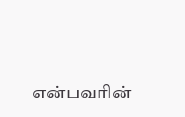என்பவரின்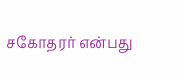சகோதரர் என்பது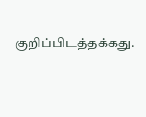குறிப்பிடத்தக்கது.